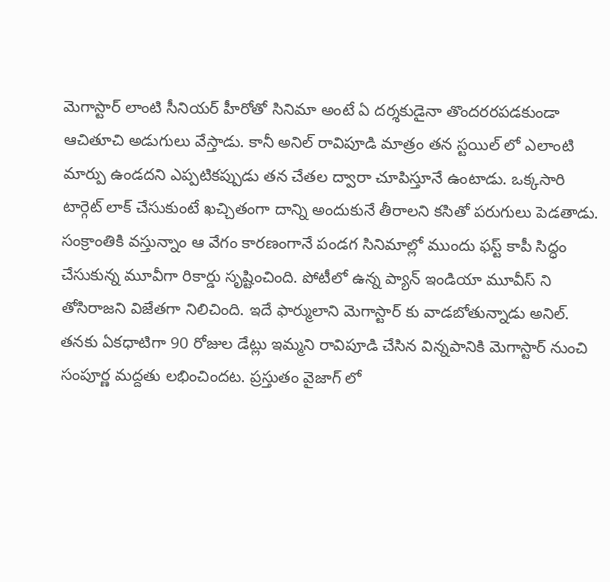మెగాస్టార్ లాంటి సీనియర్ హీరోతో సినిమా అంటే ఏ దర్శకుడైనా తొందరరపడకుండా ఆచితూచి అడుగులు వేస్తాడు. కానీ అనిల్ రావిపూడి మాత్రం తన స్టయిల్ లో ఎలాంటి మార్పు ఉండదని ఎప్పటికప్పుడు తన చేతల ద్వారా చూపిస్తూనే ఉంటాడు. ఒక్కసారి టార్గెట్ లాక్ చేసుకుంటే ఖచ్చితంగా దాన్ని అందుకునే తీరాలని కసితో పరుగులు పెడతాడు. సంక్రాంతికి వస్తున్నాం ఆ వేగం కారణంగానే పండగ సినిమాల్లో ముందు ఫస్ట్ కాపీ సిద్ధం చేసుకున్న మూవీగా రికార్డు సృష్టించింది. పోటీలో ఉన్న ప్యాన్ ఇండియా మూవీస్ ని తోసిరాజని విజేతగా నిలిచింది. ఇదే ఫార్ములాని మెగాస్టార్ కు వాడబోతున్నాడు అనిల్.
తనకు ఏకధాటిగా 90 రోజుల డేట్లు ఇమ్మని రావిపూడి చేసిన విన్నపానికి మెగాస్టార్ నుంచి సంపూర్ణ మద్దతు లభించిందట. ప్రస్తుతం వైజాగ్ లో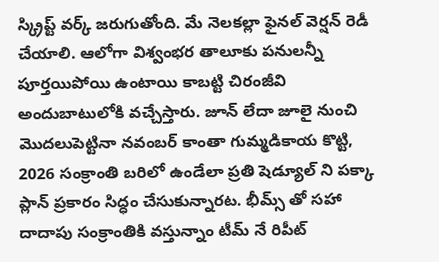స్క్రిప్ట్ వర్క్ జరుగుతోంది. మే నెలకల్లా ఫైనల్ వెర్షన్ రెడీ చేయాలి. ఆలోగా విశ్వంభర తాలూకు పనులన్నీ పూర్తయిపోయి ఉంటాయి కాబట్టి చిరంజీవి అందుబాటులోకి వచ్చేస్తారు. జూన్ లేదా జూలై నుంచి మొదలుపెట్టినా నవంబర్ కాంతా గుమ్మడికాయ కొట్టి, 2026 సంక్రాంతి బరిలో ఉండేలా ప్రతి షెడ్యూల్ ని పక్కా ప్లాన్ ప్రకారం సిద్ధం చేసుకున్నారట. భీమ్స్ తో సహా దాదాపు సంక్రాంతికి వస్తున్నాం టీమ్ నే రిపీట్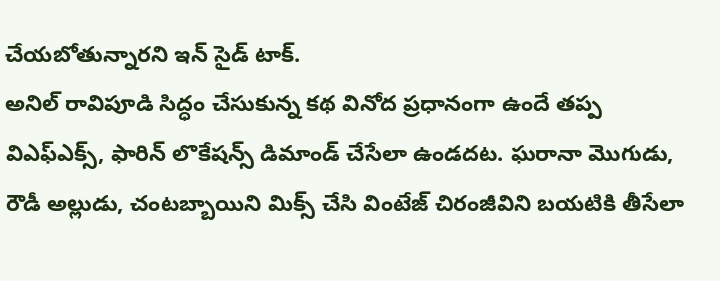చేయబోతున్నారని ఇన్ సైడ్ టాక్.
అనిల్ రావిపూడి సిద్ధం చేసుకున్న కథ వినోద ప్రధానంగా ఉందే తప్ప విఎఫ్ఎక్స్, ఫారిన్ లొకేషన్స్ డిమాండ్ చేసేలా ఉండదట. ఘరానా మొగుడు, రౌడీ అల్లుడు, చంటబ్బాయిని మిక్స్ చేసి వింటేజ్ చిరంజీవిని బయటికి తీసేలా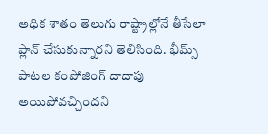అధిక శాతం తెలుగు రాష్ట్రాల్లోనే తీసేలా ప్లాన్ చేసుకున్నారని తెలిసింది. భీమ్స్ పాటల కంపోజింగ్ దాదాపు అయిపోవచ్చిందని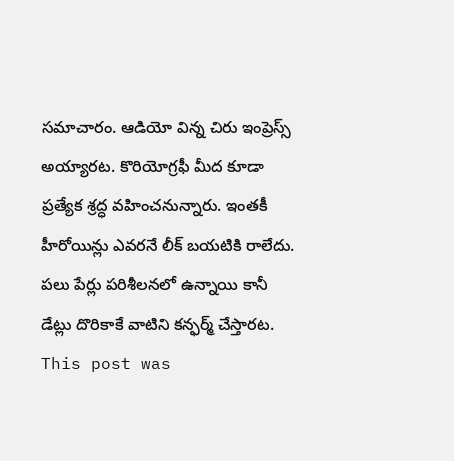సమాచారం. ఆడియో విన్న చిరు ఇంప్రెస్స్ అయ్యారట. కొరియోగ్రఫీ మీద కూడా ప్రత్యేక శ్రద్ధ వహించనున్నారు. ఇంతకీ హీరోయిన్లు ఎవరనే లీక్ బయటికి రాలేదు. పలు పేర్లు పరిశీలనలో ఉన్నాయి కానీ డేట్లు దొరికాకే వాటిని కన్ఫర్మ్ చేస్తారట.
This post was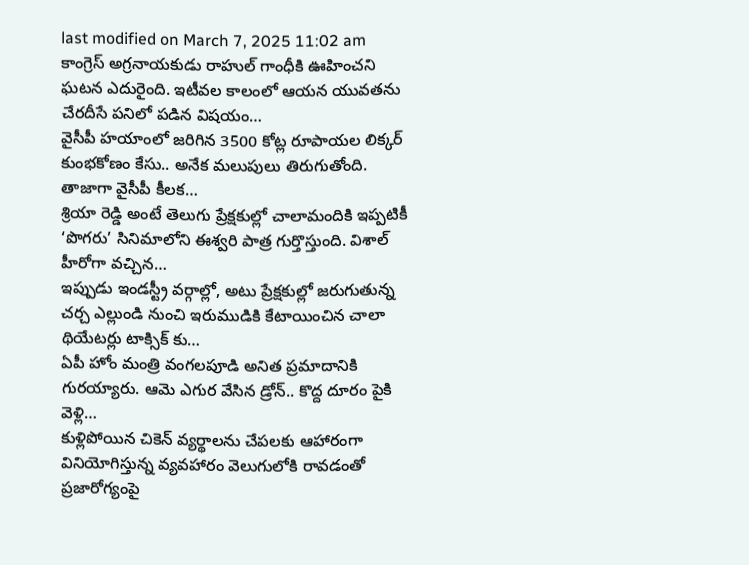last modified on March 7, 2025 11:02 am
కాంగ్రెస్ అగ్రనాయకుడు రాహుల్ గాంధీకి ఊహించని ఘటన ఎదురైంది. ఇటీవల కాలంలో ఆయన యువతను చేరదీసే పనిలో పడిన విషయం…
వైసీపీ హయాంలో జరిగిన 3500 కోట్ల రూపాయల లిక్కర్ కుంభకోణం కేసు.. అనేక మలుపులు తిరుగుతోంది. తాజాగా వైసీపీ కీలక…
శ్రియా రెడ్డి అంటే తెలుగు ప్రేక్షకుల్లో చాలామందికి ఇప్పటికీ ‘పొగరు’ సినిమాలోని ఈశ్వరి పాత్ర గుర్తొస్తుంది. విశాల్ హీరోగా వచ్చిన…
ఇప్పుడు ఇండస్ట్రీ వర్గాల్లో, అటు ప్రేక్షకుల్లో జరుగుతున్న చర్చ ఎల్లుండి నుంచి ఇరుముడికి కేటాయించిన చాలా థియేటర్లు టాక్సిక్ కు…
ఏపీ హోం మంత్రి వంగలపూడి అనిత ప్రమాదానికి గురయ్యారు. ఆమె ఎగుర వేసిన డ్రోన్.. కొద్ద దూరం పైకి వెళ్లి…
కుళ్లిపోయిన చికెన్ వ్యర్థాలను చేపలకు ఆహారంగా వినియోగిస్తున్న వ్యవహారం వెలుగులోకి రావడంతో ప్రజారోగ్యంపై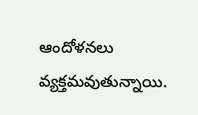ఆందోళనలు వ్యక్తమవుతున్నాయి.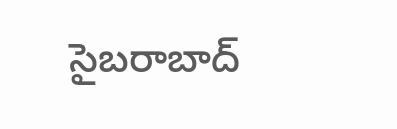సైబరాబాద్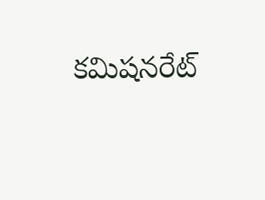కమిషనరేట్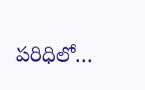పరిధిలో…